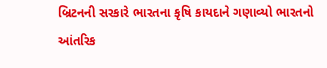બ્રિટનની સરકારે ભારતના કૃષિ કાયદાને ગણાવ્યો ભારતનો આંતરિક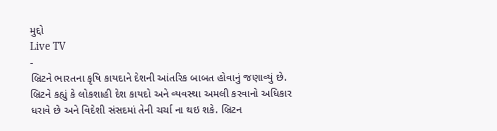મુદ્દો
Live TV
-
બ્રિટને ભારતના કૃષિ કાયદાને દેશની આંતરિક બાબત હોવાનું જણાવ્યું છે. બ્રિટને કહ્યું કે લોકશાહી દેશ કાયદો અને વ્યવસ્થા અમલી કરવાનો અધિકાર ધરાવે છે અને વિદેશી સંસદમાં તેની ચર્ચા ના થઇ શકે. બ્રિટન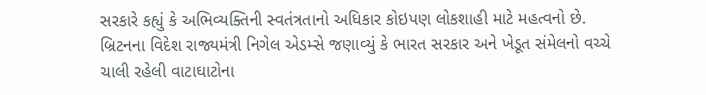સરકારે કહ્યું કે અભિવ્યક્તિની સ્વતંત્રતાનો અધિકાર કોઇપણ લોકશાહી માટે મહત્વનો છે. બ્રિટનના વિદેશ રાજ્યમંત્રી નિગેલ એડમ્સે જણાવ્યું કે ભારત સરકાર અને ખેડૂત સંમેલનો વચ્ચે ચાલી રહેલી વાટાઘાટોના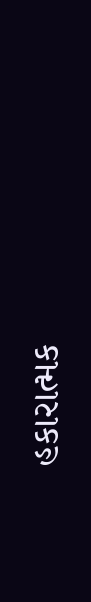હકારાત્મક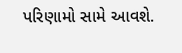પરિણામો સામે આવશે.